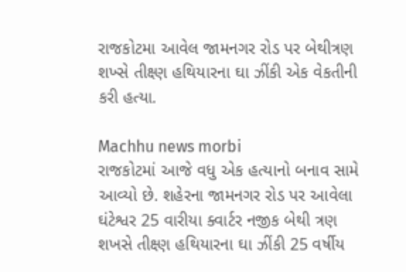રાજકોટમા આવેલ જામનગર રોડ પર બેથીત્રણ શખ્સે તીક્ષ્ણ હથિયારના ઘા ઝીંકી એક વેકતીની કરી હત્યા.

Machhu news morbi
રાજકોટમાં આજે વધુ એક હત્યાનો બનાવ સામે આવ્યો છે. શહેરના જામનગર રોડ પર આવેલા ઘંટેશ્વર 25 વારીયા ક્વાર્ટર નજીક બેથી ત્રણ શખસે તીક્ષ્ણ હથિયારના ઘા ઝીંકી 25 વર્ષીય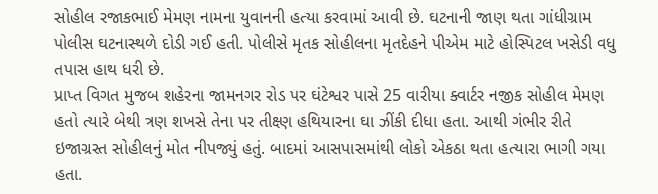સોહીલ રજાકભાઈ મેમણ નામના યુવાનની હત્યા કરવામાં આવી છે. ઘટનાની જાણ થતા ગાંધીગ્રામ પોલીસ ઘટનાસ્થળે દોડી ગઈ હતી. પોલીસે મૃતક સોહીલના મૃતદેહને પીએમ માટે હોસ્પિટલ ખસેડી વધુ તપાસ હાથ ધરી છે.
પ્રાપ્ત વિગત મુજબ શહેરના જામનગર રોડ પર ઘંટેશ્વર પાસે 25 વારીયા ક્વાર્ટર નજીક સોહીલ મેમણ હતો ત્યારે બેથી ત્રણ શખસે તેના પર તીક્ષ્ણ હથિયારના ઘા ઝીંકી દીધા હતા. આથી ગંભીર રીતે ઇજાગ્રસ્ત સોહીલનું મોત નીપજ્યું હતું. બાદમાં આસપાસમાંથી લોકો એકઠા થતા હત્યારા ભાગી ગયા હતા.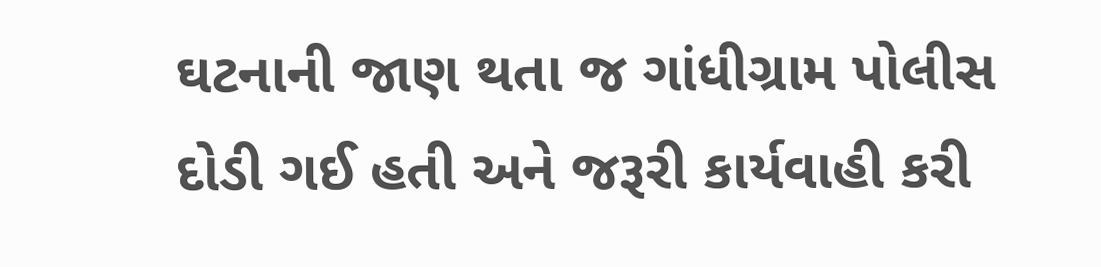ઘટનાની જાણ થતા જ ગાંધીગ્રામ પોલીસ દોડી ગઈ હતી અને જરૂરી કાર્યવાહી કરી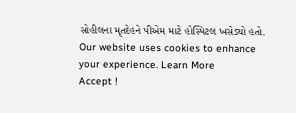સોહીલના મૃતદેહને પીએમ માટે હોસ્પિટલ ખસેડ્યો હતો.
Our website uses cookies to enhance your experience. Learn More
Accept !